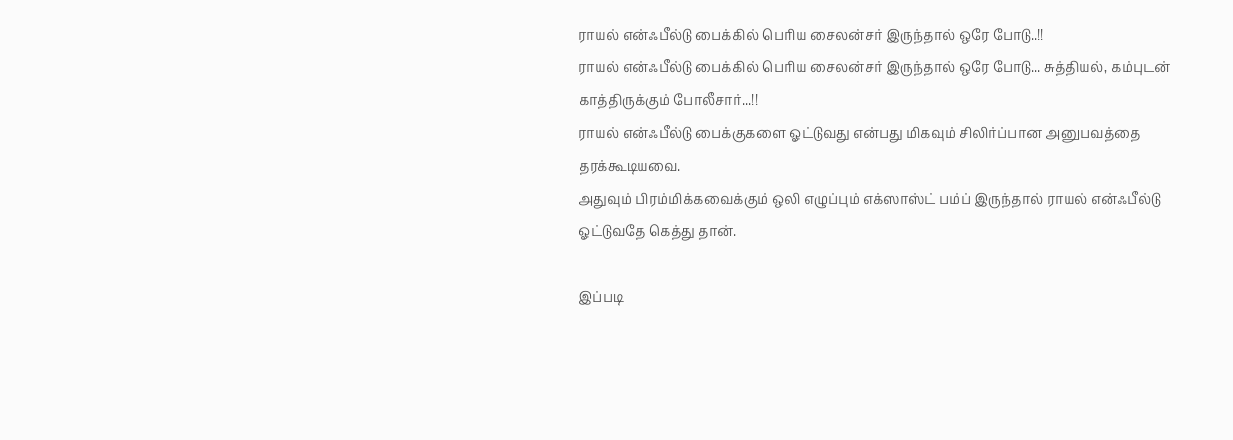ராயல் என்ஃபீல்டு பைக்கில் பெரிய சைலன்சர் இருந்தால் ஒரே போடு..!!
ராயல் என்ஃபீல்டு பைக்கில் பெரிய சைலன்சர் இருந்தால் ஒரே போடு... சுத்தியல், கம்புடன் காத்திருக்கும் போலீசார்...!!
ராயல் என்ஃபீல்டு பைக்குகளை ஓட்டுவது என்பது மிகவும் சிலிர்ப்பான அனுபவத்தை தரக்கூடியவை.
அதுவும் பிரம்மிக்கவைக்கும் ஒலி எழுப்பும் எக்ஸாஸ்ட் பம்ப் இருந்தால் ராயல் என்ஃபீல்டு ஓட்டுவதே கெத்து தான்.

இப்படி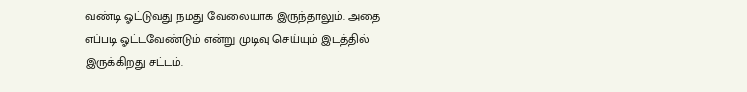வண்டி ஓட்டுவது நமது வேலையாக இருந்தாலும். அதை எப்படி ஓட்டவேண்டும் என்று முடிவு செய்யும் இடத்தில் இருக்கிறது சட்டம்.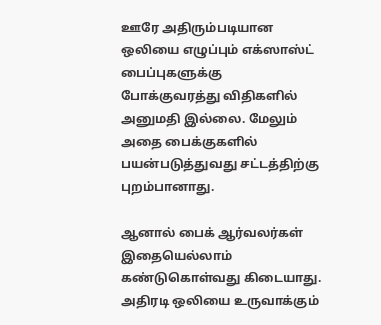ஊரே அதிரும்படியான ஒலியை எழுப்பும் எக்ஸாஸ்ட் பைப்புகளுக்கு போக்குவரத்து விதிகளில் அனுமதி இல்லை. மேலும் அதை பைக்குகளில் பயன்படுத்துவது சட்டத்திற்கு புறம்பானாது.

ஆனால் பைக் ஆர்வலர்கள் இதையெல்லாம் கண்டுகொள்வது கிடையாது. அதிரடி ஒலியை உருவாக்கும்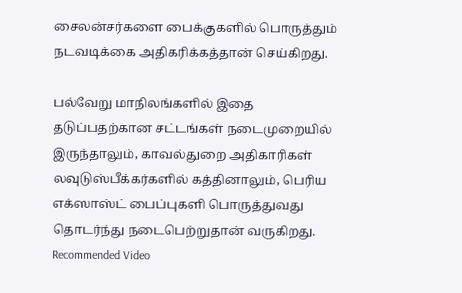சைலன்சர்களை பைக்குகளில் பொருத்தும் நடவடிக்கை அதிகரிக்கத்தான் செய்கிறது.

பல்வேறு மாநிலங்களில் இதை தடுப்பதற்கான சட்டங்கள் நடைமுறையில் இருந்தாலும், காவல்துறை அதிகாரிகள் லவுடுஸ்பீக்கர்களில் கத்தினாலும், பெரிய எக்ஸாஸ்ட் பைப்புகளி பொருத்துவது தொடர்ந்து நடைபெற்றுதான் வருகிறது.
Recommended Video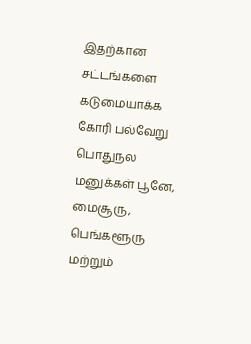இதற்கான சட்டங்களை கடுமையாக்க கோரி பல்வேறு பொதுநல மனுக்கள் பூனே, மைசூரு, பெங்களூரு மற்றும்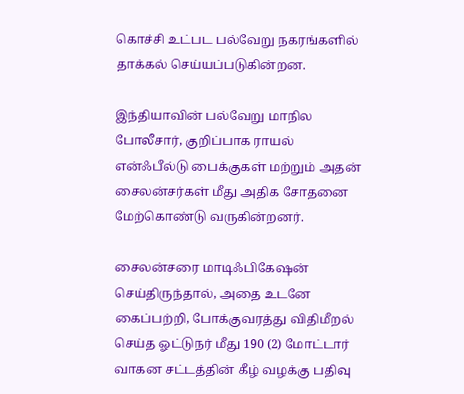கொச்சி உட்பட பல்வேறு நகரங்களில் தாக்கல் செய்யப்படுகின்றன.

இந்தியாவின் பல்வேறு மாநில போலீசார், குறிப்பாக ராயல் என்ஃபீல்டு பைக்குகள் மற்றும் அதன் சைலன்சர்கள் மீது அதிக சோதனை மேற்கொண்டு வருகின்றனர்.

சைலன்சரை மாடிஃபிகேஷன் செய்திருந்தால், அதை உடனே கைப்பற்றி, போக்குவரத்து விதிமீறல் செய்த ஓட்டுநர் மீது 190 (2) மோட்டார் வாகன சட்டத்தின் கீழ் வழக்கு பதிவு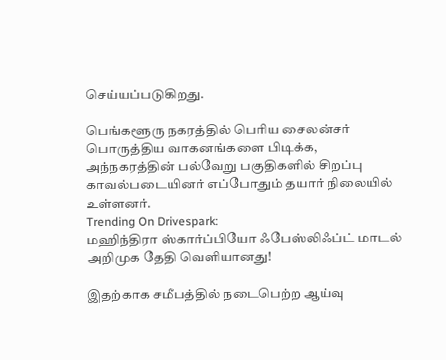செய்யப்படுகிறது.

பெங்களூரு நகரத்தில் பெரிய சைலன்சர் பொருத்திய வாகனங்களை பிடிக்க, அந்நகரத்தின் பல்வேறு பகுதிகளில் சிறப்பு காவல்படையினர் எப்போதும் தயார் நிலையில் உள்ளனர்.
Trending On Drivespark:
மஹிந்திரா ஸ்கார்ப்பியோ ஃபேஸ்லிஃப்ட் மாடல் அறிமுக தேதி வெளியானது!

இதற்காக சமீபத்தில் நடைபெற்ற ஆய்வு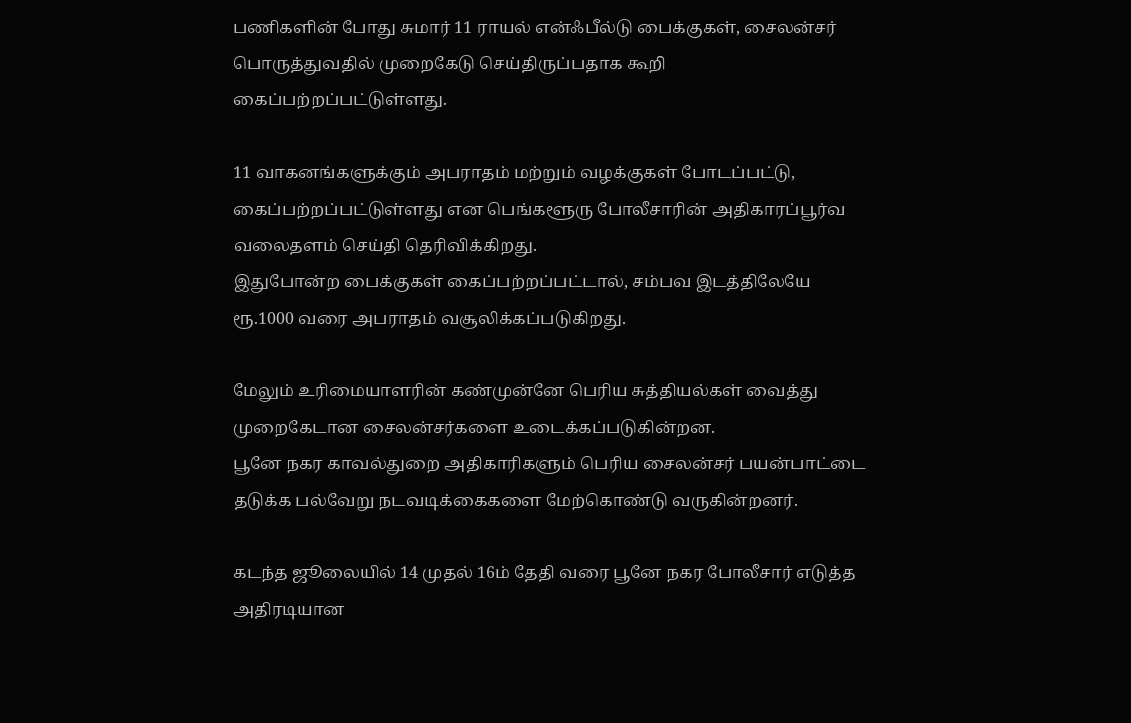பணிகளின் போது சுமார் 11 ராயல் என்ஃபீல்டு பைக்குகள், சைலன்சர் பொருத்துவதில் முறைகேடு செய்திருப்பதாக கூறி கைப்பற்றப்பட்டுள்ளது.

11 வாகனங்களுக்கும் அபராதம் மற்றும் வழக்குகள் போடப்பட்டு, கைப்பற்றப்பட்டுள்ளது என பெங்களூரு போலீசாரின் அதிகாரப்பூர்வ வலைதளம் செய்தி தெரிவிக்கிறது.
இதுபோன்ற பைக்குகள் கைப்பற்றப்பட்டால், சம்பவ இடத்திலேயே ரூ.1000 வரை அபராதம் வசூலிக்கப்படுகிறது.

மேலும் உரிமையாளரின் கண்முன்னே பெரிய சுத்தியல்கள் வைத்து முறைகேடான சைலன்சர்களை உடைக்கப்படுகின்றன.
பூனே நகர காவல்துறை அதிகாரிகளும் பெரிய சைலன்சர் பயன்பாட்டை தடுக்க பல்வேறு நடவடிக்கைகளை மேற்கொண்டு வருகின்றனர்.

கடந்த ஜூலையில் 14 முதல் 16ம் தேதி வரை பூனே நகர போலீசார் எடுத்த அதிரடியான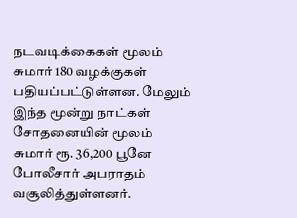நடவடிக்கைகள் மூலம் சுமார் 180 வழக்குகள் பதியப்பட்டுள்ளன. மேலும் இந்த மூன்று நாட்கள் சோதனையின் மூலம் சுமார் ரூ. 36,200 பூனே போலீசார் அபராதம் வசூலித்துள்ளனர்.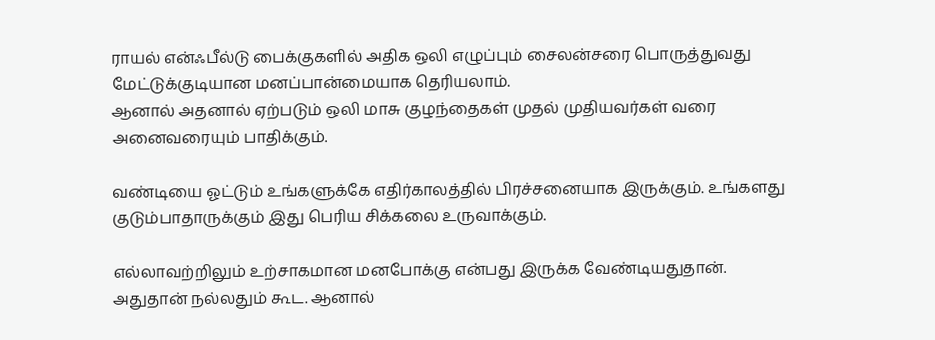ராயல் என்ஃபீல்டு பைக்குகளில் அதிக ஒலி எழுப்பும் சைலன்சரை பொருத்துவது மேட்டுக்குடியான மனப்பான்மையாக தெரியலாம்.
ஆனால் அதனால் ஏற்படும் ஒலி மாசு குழந்தைகள் முதல் முதியவர்கள் வரை அனைவரையும் பாதிக்கும்.

வண்டியை ஓட்டும் உங்களுக்கே எதிர்காலத்தில் பிரச்சனையாக இருக்கும். உங்களது குடும்பாதாருக்கும் இது பெரிய சிக்கலை உருவாக்கும்.

எல்லாவற்றிலும் உற்சாகமான மனபோக்கு என்பது இருக்க வேண்டியதுதான். அதுதான் நல்லதும் கூட. ஆனால்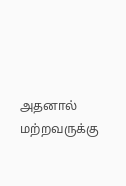அதனால் மற்றவருக்கு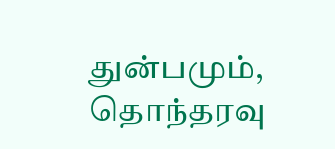துன்பமும், தொந்தரவு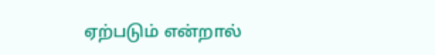ஏற்படும் என்றால்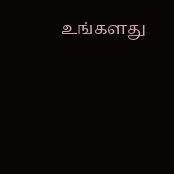உங்களது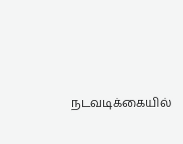நடவடிக்கையில்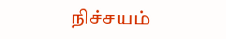நிச்சயம்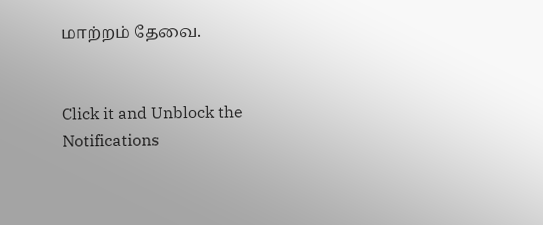மாற்றம் தேவை.


Click it and Unblock the Notifications